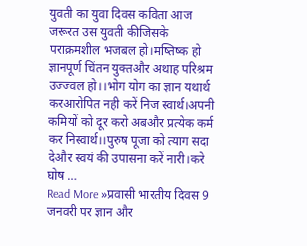युवती का युवा दिवस कविता आज जरूरत उस युवती कीजिसके पराक्रमशील भजबल हो।मष्तिष्क हो ज्ञानपूर्ण चिंतन युक्तऔर अथाह परिश्रम उज्ज्वल हो।।भोग योग का ज्ञान यथार्थ करआरोपित नही करें निज स्वार्थ।अपनी कमियों को दूर करो अबऔर प्रत्येक कर्म कर निस्वार्थ।।पुरुष पूजा को त्याग सदा देऔर स्वयं की उपासना करें नारी।करे घोष …
Read More »प्रवासी भारतीय दिवस 9 जनवरी पर ज्ञान और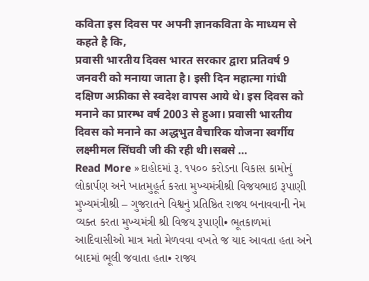कविता इस दिवस पर अपनी ज्ञानकविता के माध्यम से कहते है कि,
प्रवासी भारतीय दिवस भारत सरकार द्वारा प्रतिवर्ष 9 जनवरी को मनाया जाता है। इसी दिन महात्मा गांधी दक्षिण अफ्रीका से स्वदेश वापस आये थे। इस दिवस को मनाने का प्रारम्भ वर्ष 2003 से हुआ। प्रवासी भारतीय दिवस को मनाने का अद्धभुत वैचारिक योजना स्वर्गीय लक्ष्मीमल सिंघवी जी की रही थी।सबसे …
Read More »દાહોદમાં રૂ. ૧૫૦૦ કરોડના વિકાસ કામોનું લોકાર્પણ અને ખાતમુહૂર્ત કરતા મુખ્યમંત્રીશ્રી વિજયભાઇ રૂપાણી
મુખ્યમંત્રીશ્રી – ગુજરાતને વિશ્વનું પ્રતિષ્ઠિત રાજ્ય બનાવવાની નેમ વ્યક્ત કરતા મુખ્યમંત્રી શ્રી વિજય રૂપાણી• ભૂતકાળમાં આદિવાસીઓ માત્ર મતો મેળવવા વખતે જ યાદ આવતા હતા અને બાદમાં ભૂલી જવાતા હતા• રાજ્ય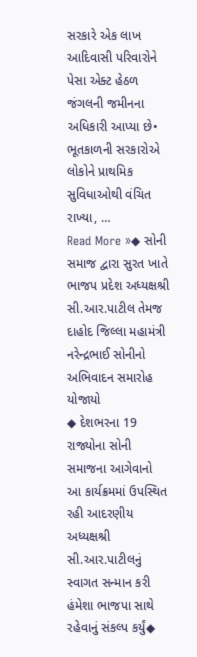સરકારે એક લાખ આદિવાસી પરિવારોને પેસા એક્ટ હેઠળ જંગલની જમીનના અધિકારી આપ્યા છે• ભૂતકાળની સરકારોએ લોકોને પ્રાથમિક સુવિધાઓથી વંચિત રાખ્યા, …
Read More »◆ સોની સમાજ દ્વારા સુરત ખાતે ભાજપ પ્રદેશ અધ્યક્ષશ્રી સી.આર.પાટીલ તેમજ દાહોદ જિલ્લા મહામંત્રી નરેન્દ્રભાઈ સોનીનો અભિવાદન સમારોહ યોજાયો
◆ દેશભરના 19 રાજ્યોના સોની સમાજના આગેવાનો આ કાર્યક્રમમાં ઉપસ્થિત રહી આદરણીય અધ્યક્ષશ્રી સી.આર.પાટીલનું સ્વાગત સન્માન કરી હંમેશા ભાજપા સાથે રહેવાનું સંકલ્પ કર્યું◆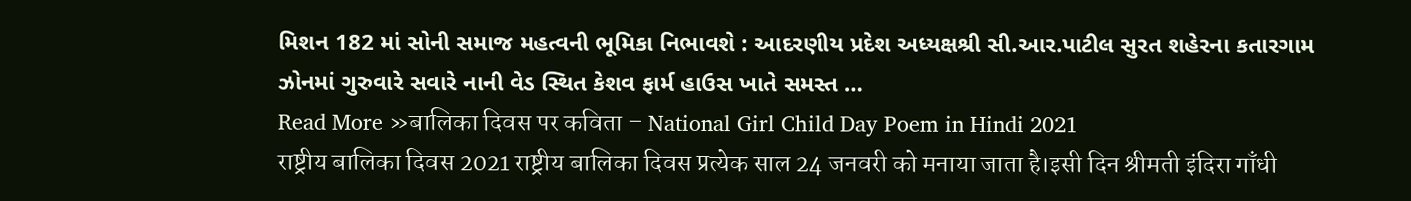મિશન 182 માં સોની સમાજ મહત્વની ભૂમિકા નિભાવશે : આદરણીય પ્રદેશ અધ્યક્ષશ્રી સી.આર.પાટીલ સુરત શહેરના કતારગામ ઝોનમાં ગુરુવારે સવારે નાની વેડ સ્થિત કેશવ ફાર્મ હાઉસ ખાતે સમસ્ત …
Read More »बालिका दिवस पर कविता – National Girl Child Day Poem in Hindi 2021
राष्ट्रीय बालिका दिवस 2021 राष्ट्रीय बालिका दिवस प्रत्येक साल 24 जनवरी को मनाया जाता है।इसी दिन श्रीमती इंदिरा गाँधी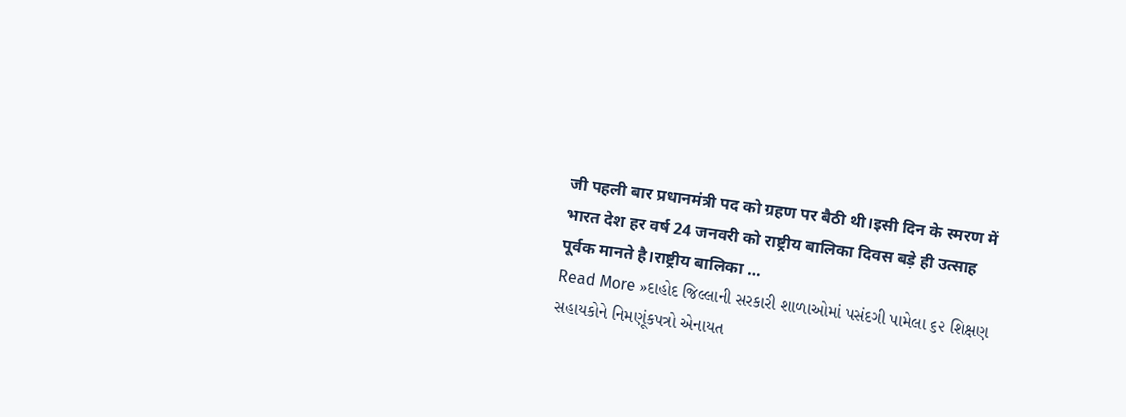जी पहली बार प्रधानमंत्री पद को ग्रहण पर बैठी थी।इसी दिन के स्मरण में भारत देश हर वर्ष 24 जनवरी को राष्ट्रीय बालिका दिवस बड़े ही उत्साह पूर्वक मानते है।राष्ट्रीय बालिका …
Read More »દાહોદ જિલ્લાની સરકારી શાળાઓમાં પસંદગી પામેલા ૬૨ શિક્ષણ સહાયકોને નિમણૂંકપત્રો એનાયત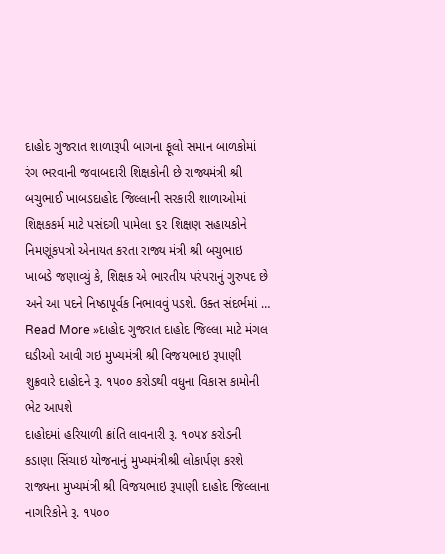દાહોદ ગુજરાત શાળારૂપી બાગના ફૂલો સમાન બાળકોમાં રંગ ભરવાની જવાબદારી શિક્ષકોની છે રાજ્યમંત્રી શ્રી બચુભાઈ ખાબડદાહોદ જિલ્લાની સરકારી શાળાઓમાં શિક્ષકકર્મ માટે પસંદગી પામેલા ૬૨ શિક્ષણ સહાયકોને નિમણૂંકપત્રો એનાયત કરતા રાજ્ય મંત્રી શ્રી બચુભાઇ ખાબડે જણાવ્યું કે, શિક્ષક એ ભારતીય પરંપરાનું ગુરુપદ છે અને આ પદને નિષ્ઠાપૂર્વક નિભાવવું પડશે. ઉક્ત સંદર્ભમાં …
Read More »દાહોદ ગુજરાત દાહોદ જિલ્લા માટે મંગલ ઘડીઓ આવી ગઇ મુખ્યમંત્રી શ્રી વિજયભાઇ રૂપાણી શુક્રવારે દાહોદને રૂ. ૧૫૦૦ કરોડથી વધુના વિકાસ કામોની ભેટ આપશે
દાહોદમાં હરિયાળી ક્રાંતિ લાવનારી રૂ. ૧૦૫૪ કરોડની કડાણા સિંચાઇ યોજનાનું મુખ્યમંત્રીશ્રી લોકાર્પણ કરશે રાજ્યના મુખ્યમંત્રી શ્રી વિજયભાઇ રૂપાણી દાહોદ જિલ્લાના નાગરિકોને રૂ. ૧૫૦૦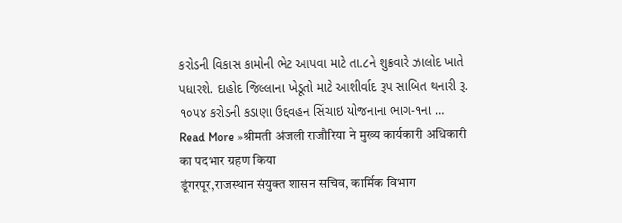કરોડની વિકાસ કામોની ભેટ આપવા માટે તા.૮ને શુક્રવારે ઝાલોદ ખાતે પધારશે. દાહોદ જિલ્લાના ખેડૂતો માટે આશીર્વાદ રૂપ સાબિત થનારી રૂ. ૧૦૫૪ કરોડની કડાણા ઉદ્દવહન સિંચાઇ યોજનાના ભાગ-૧ના …
Read More »श्रीमती अंजली राजौरिया ने मुख्य कार्यकारी अधिकारी का पदभार ग्रहण किया
डूंगरपूर,राजस्थान संयुक्त शासन सचिव, कार्मिक विभाग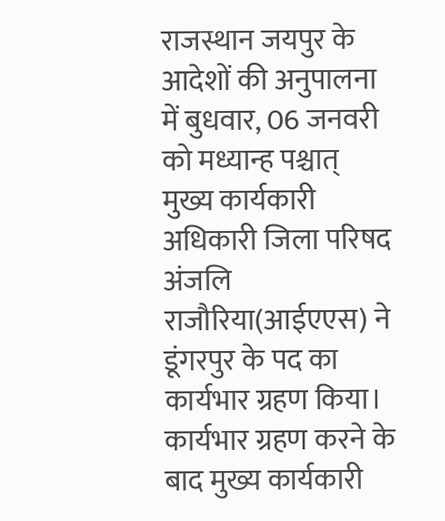राजस्थान जयपुर के आदेशों की अनुपालना में बुधवार, 06 जनवरी को मध्यान्ह पश्चात् मुख्य कार्यकारी अधिकारी जिला परिषद अंजलि राजौरिया(आईएएस) ने डूंगरपुर के पद का कार्यभार ग्रहण किया। कार्यभार ग्रहण करने के बाद मुख्य कार्यकारी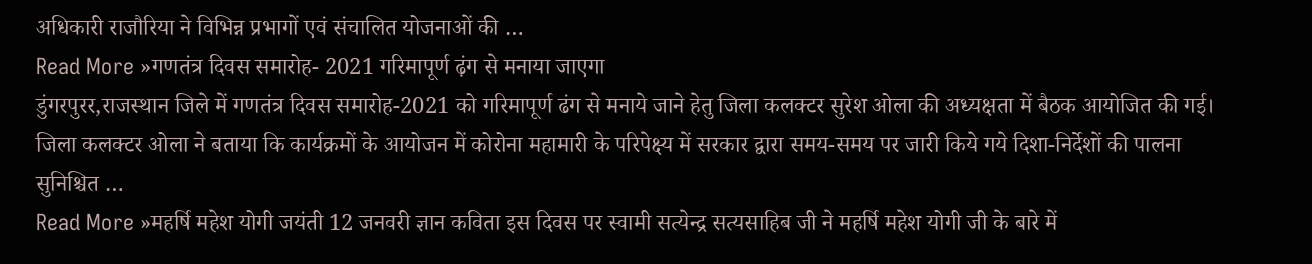अधिकारी राजौरिया ने विभिन्न प्रभागों एवं संचालित योजनाओं की …
Read More »गणतंत्र दिवस समारोह- 2021 गरिमापूर्ण ढ़ंग से मनाया जाएगा
डुंगरपुरर,राजस्थान जिले में गणतंत्र दिवस समारोह-2021 को गरिमापूर्ण ढंग से मनाये जाने हेतु जिला कलक्टर सुरेश ओला की अध्यक्षता में बैठक आयोजित की गई। जिला कलक्टर ओला ने बताया कि कार्यक्रमों के आयोजन में कोरोना महामारी के परिपेक्ष्य में सरकार द्वारा समय-समय पर जारी किये गये दिशा-निर्देशों की पालना सुनिश्चित …
Read More »महर्षि महेश योगी जयंती 12 जनवरी ज्ञान कविता इस दिवस पर स्वामी सत्येन्द्र सत्यसाहिब जी ने महर्षि महेश योगी जी के बारे में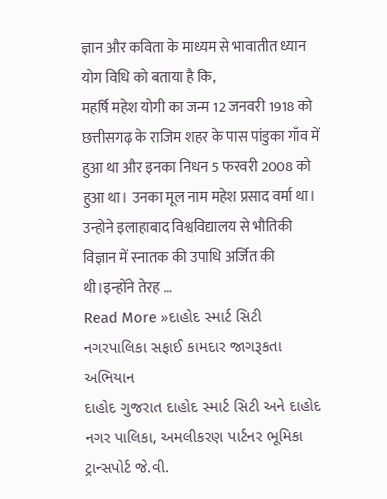ज्ञान और कविता के माध्यम से भावातीत ध्यान योग विधि को बताया है कि,
महर्षि महेश योगी का जन्म 12 जनवरी 1918 को छत्तीसगढ़ के राजिम शहर के पास पांडुका गाँव में हुआ था और इनका निधन 5 फरवरी 2008 को हुआ था। उनका मूल नाम महेश प्रसाद वर्मा था। उन्होने इलाहाबाद विश्वविद्यालय से भौतिकी विज्ञान में स्नातक की उपाधि अर्जित की थी।इन्होंने तेरह …
Read More »દાહોદ સ્માર્ટ સિટી નગરપાલિકા સફાઈ કામદાર જાગરૂકતા અભિયાન
દાહોદ ગુજરાત દાહોદ સ્માર્ટ સિટી અને દાહોદ નગર પાલિકા, અમલીકરણ પાર્ટનર ભૂમિકા ટ્રાન્સપોર્ટ જે.વી.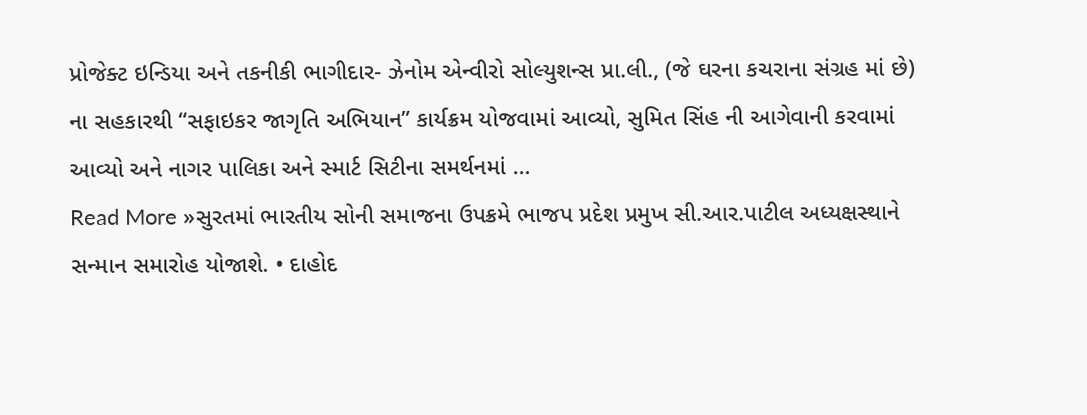પ્રોજેક્ટ ઇન્ડિયા અને તકનીકી ભાગીદાર- ઝેનોમ એન્વીરો સોલ્યુશન્સ પ્રા.લી., (જે ઘરના કચરાના સંગ્રહ માં છે) ના સહકારથી “સફાઇકર જાગૃતિ અભિયાન” કાર્યક્રમ યોજવામાં આવ્યો, સુમિત સિંહ ની આગેવાની કરવામાં આવ્યો અને નાગર પાલિકા અને સ્માર્ટ સિટીના સમર્થનમાં …
Read More »સુરતમાં ભારતીય સોની સમાજના ઉપક્રમે ભાજપ પ્રદેશ પ્રમુખ સી.આર.પાટીલ અધ્યક્ષસ્થાને સન્માન સમારોહ યોજાશે. • દાહોદ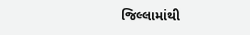જિલ્લામાંથી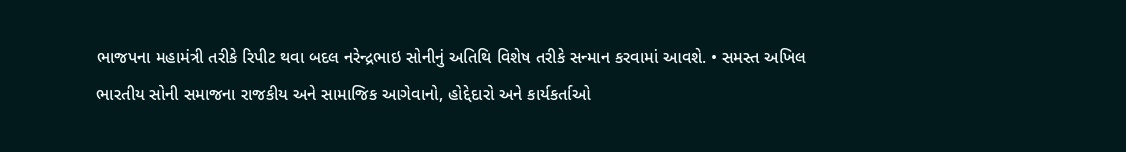ભાજપના મહામંત્રી તરીકે રિપીટ થવા બદલ નરેન્દ્રભાઇ સોનીનું અતિથિ વિશેષ તરીકે સન્માન કરવામાં આવશે. • સમસ્ત અખિલ ભારતીય સોની સમાજના રાજકીય અને સામાજિક આગેવાનો, હોદ્દેદારો અને કાર્યકર્તાઓ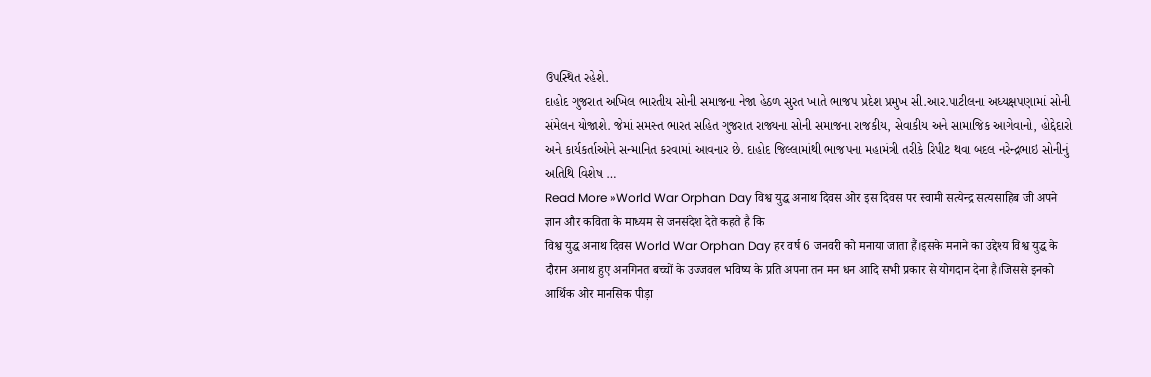ઉપસ્થિત રહેશે.
દાહોદ ગુજરાત અખિલ ભારતીય સોની સમાજના નેજા હેઠળ સુરત ખાતે ભાજપ પ્રદેશ પ્રમુખ સી.આર.પાટીલના અધ્યક્ષપણામાં સોની સંમેલન યોજાશે. જેમાં સમસ્ત ભારત સહિત ગુજરાત રાજ્યના સોની સમાજના રાજકીય, સેવાકીય અને સામાજિક આગેવાનો, હોદ્દેદારો અને કાર્યકર્તાઓને સન્માનિત કરવામાં આવનાર છે. દાહોદ જિલ્લામાંથી ભાજપના મહામંત્રી તરીકે રિપીટ થવા બદલ નરેન્દ્રભાઇ સોનીનું અતિથિ વિશેષ …
Read More »World War Orphan Day विश्व युद्ध अनाथ दिवस ओर इस दिवस पर स्वामी सत्येन्द्र सत्यसाहिब जी अपने ज्ञान और कविता के माध्यम से जनसंदेश देते कहते है कि
विश्व युद्ध अनाथ दिवस World War Orphan Day हर वर्ष 6 जनवरी को मनाया जाता हैं।इसके मनाने का उद्देश्य विश्व युद्ध के दौरान अनाथ हुए अनगिनत बच्चों के उज्जवल भविष्य के प्रति अपना तन मन धन आदि सभी प्रकार से योगदान देना है।जिससे इनको आर्थिक ओर मानसिक पीड़ा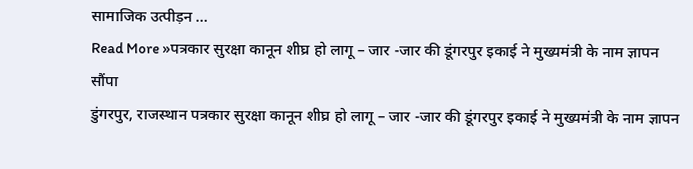सामाजिक उत्पीड़न …
Read More »पत्रकार सुरक्षा कानून शीघ्र हो लागू – जार -जार की डूंगरपुर इकाई ने मुख्यमंत्री के नाम ज्ञापन सौंपा
डुंगरपुर, राजस्थान पत्रकार सुरक्षा कानून शीघ्र हो लागू – जार -जार की डूंगरपुर इकाई ने मुख्यमंत्री के नाम ज्ञापन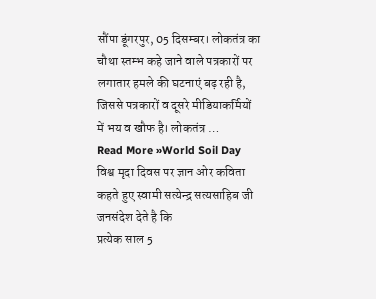सौंपा डूंगरपुर, 05 दिसम्बर। लोकतंत्र का चौथा स्तम्भ कहे जाने वाले पत्रकारों पर लगातार हमले की घटनाएं बढ़ रही है, जिससे पत्रकारों व दूसरे मीडियाकर्मियों में भय व खौफ है। लोकतंत्र …
Read More »World Soil Day विश्व मृदा दिवस पर ज्ञान ओर कविता कहते हुए स्वामी सत्येन्द्र सत्यसाहिब जी जनसंदेश देते है कि
प्रत्येक साल 5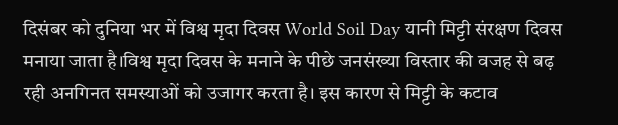दिसंबर को दुनिया भर में विश्व मृदा दिवस World Soil Day यानी मिट्टी संरक्षण दिवस मनाया जाता है।विश्व मृदा दिवस के मनाने के पीछे जनसंख्या विस्तार की वजह से बढ़ रही अनगिनत समस्याओं को उजागर करता है। इस कारण से मिट्टी के कटाव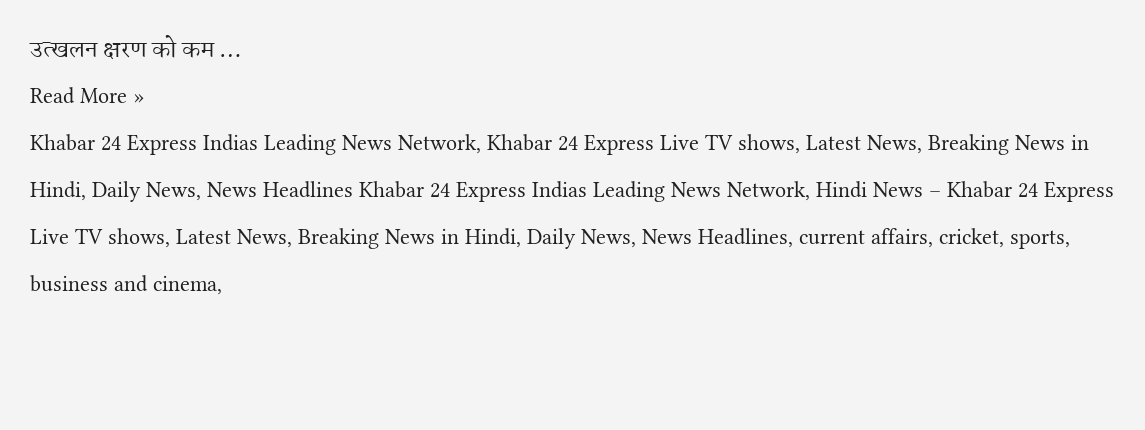उत्खलन क्षरण को कम …
Read More »
Khabar 24 Express Indias Leading News Network, Khabar 24 Express Live TV shows, Latest News, Breaking News in Hindi, Daily News, News Headlines Khabar 24 Express Indias Leading News Network, Hindi News – Khabar 24 Express Live TV shows, Latest News, Breaking News in Hindi, Daily News, News Headlines, current affairs, cricket, sports, business and cinema,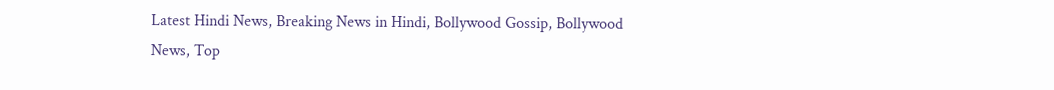Latest Hindi News, Breaking News in Hindi, Bollywood Gossip, Bollywood News, Top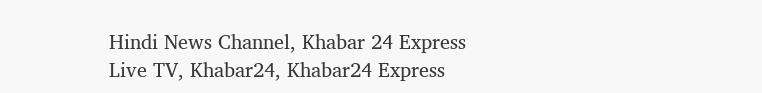Hindi News Channel, Khabar 24 Express Live TV, Khabar24, Khabar24 Express